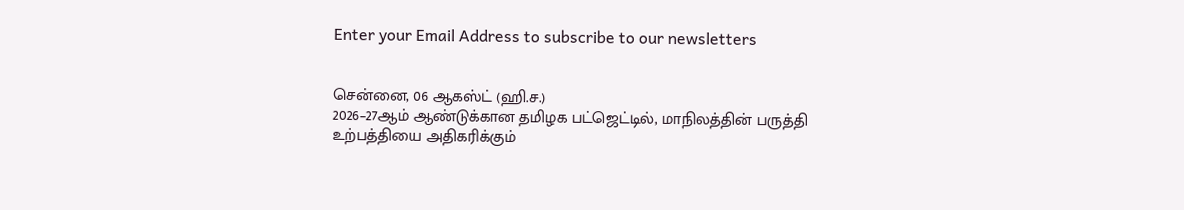Enter your Email Address to subscribe to our newsletters


சென்னை, 06 ஆகஸ்ட் (ஹி.ச.)
2026–27ஆம் ஆண்டுக்கான தமிழக பட்ஜெட்டில், மாநிலத்தின் பருத்தி உற்பத்தியை அதிகரிக்கும்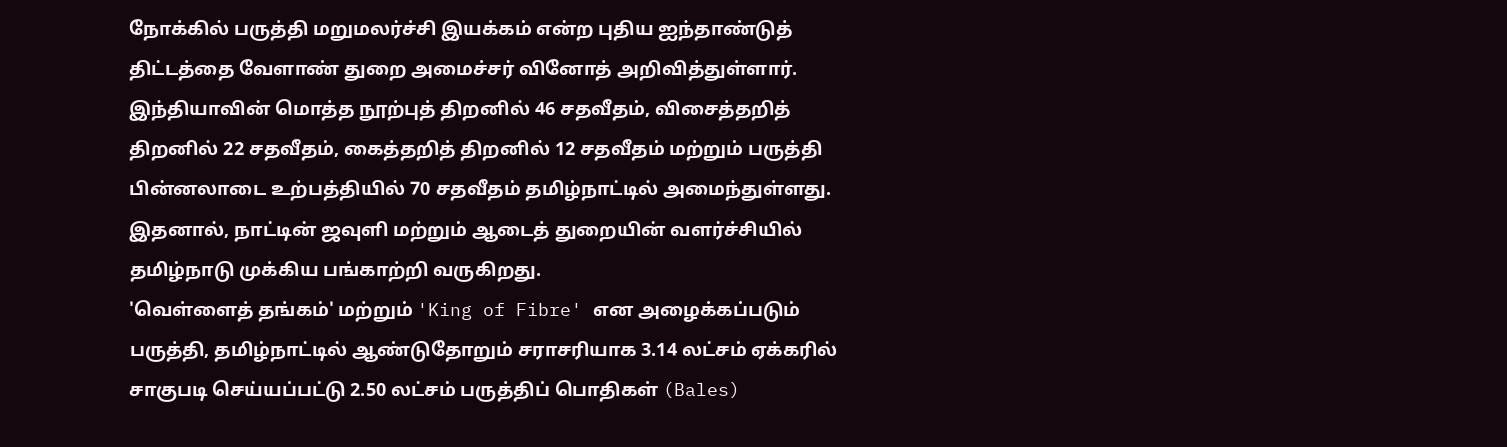நோக்கில் பருத்தி மறுமலர்ச்சி இயக்கம் என்ற புதிய ஐந்தாண்டுத் திட்டத்தை வேளாண் துறை அமைச்சர் வினோத் அறிவித்துள்ளார்.
இந்தியாவின் மொத்த நூற்புத் திறனில் 46 சதவீதம், விசைத்தறித் திறனில் 22 சதவீதம், கைத்தறித் திறனில் 12 சதவீதம் மற்றும் பருத்தி பின்னலாடை உற்பத்தியில் 70 சதவீதம் தமிழ்நாட்டில் அமைந்துள்ளது.
இதனால், நாட்டின் ஜவுளி மற்றும் ஆடைத் துறையின் வளர்ச்சியில் தமிழ்நாடு முக்கிய பங்காற்றி வருகிறது.
'வெள்ளைத் தங்கம்' மற்றும் 'King of Fibre' என அழைக்கப்படும் பருத்தி, தமிழ்நாட்டில் ஆண்டுதோறும் சராசரியாக 3.14 லட்சம் ஏக்கரில் சாகுபடி செய்யப்பட்டு 2.50 லட்சம் பருத்திப் பொதிகள் (Bales)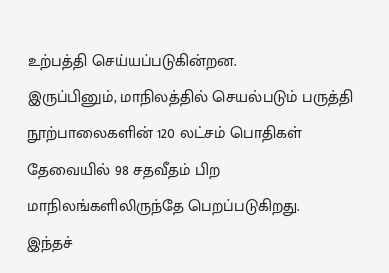உற்பத்தி செய்யப்படுகின்றன.
இருப்பினும், மாநிலத்தில் செயல்படும் பருத்தி நூற்பாலைகளின் 120 லட்சம் பொதிகள் தேவையில் 98 சதவீதம் பிற மாநிலங்களிலிருந்தே பெறப்படுகிறது.
இந்தச்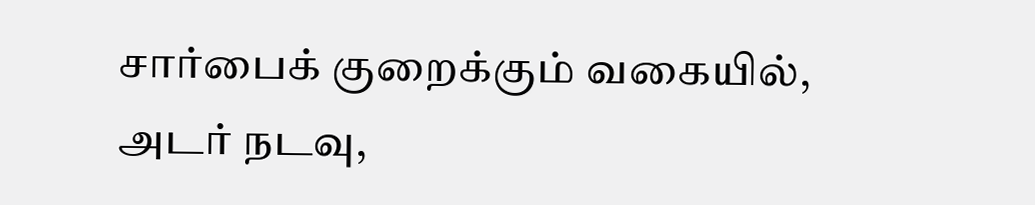சார்பைக் குறைக்கும் வகையில், அடர் நடவு,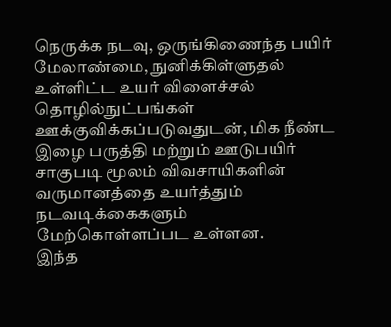நெருக்க நடவு, ஒருங்கிணைந்த பயிர் மேலாண்மை, நுனிக்கிள்ளுதல் உள்ளிட்ட உயர் விளைச்சல் தொழில்நுட்பங்கள் ஊக்குவிக்கப்படுவதுடன், மிக நீண்ட இழை பருத்தி மற்றும் ஊடுபயிர் சாகுபடி மூலம் விவசாயிகளின் வருமானத்தை உயர்த்தும் நடவடிக்கைகளும் மேற்கொள்ளப்பட உள்ளன.
இந்த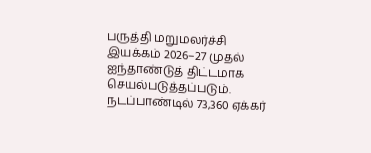பருத்தி மறுமலர்ச்சி இயக்கம் 2026–27 முதல் ஐந்தாண்டுத் திட்டமாக செயல்படுத்தப்படும். நடப்பாண்டில் 73,360 ஏக்கர்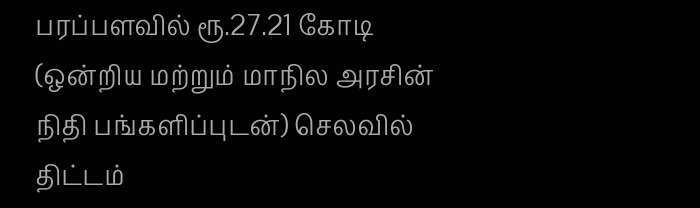பரப்பளவில் ரூ.27.21 கோடி (ஒன்றிய மற்றும் மாநில அரசின் நிதி பங்களிப்புடன்) செலவில் திட்டம்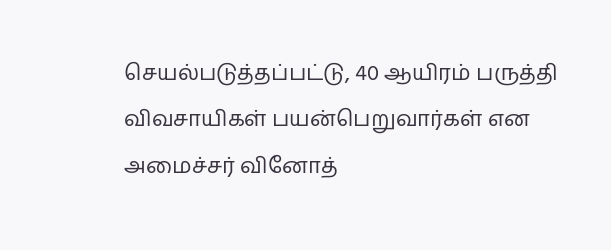செயல்படுத்தப்பட்டு, 40 ஆயிரம் பருத்தி விவசாயிகள் பயன்பெறுவார்கள் என அமைச்சர் வினோத்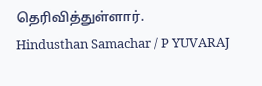தெரிவித்துள்ளார்.
Hindusthan Samachar / P YUVARAJ